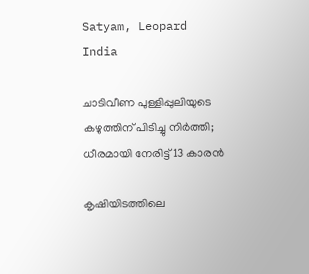Satyam, Leopard
India

ചാടിവീണ പുള്ളിപ്പുലിയുടെ കഴുത്തിന് പിടിച്ചു നിര്‍ത്തി; ധീരമായി നേരിട്ട് 13 കാരന്‍

കൃഷിയിടത്തിലെ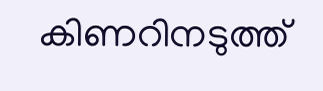കിണറിനടുത്ത്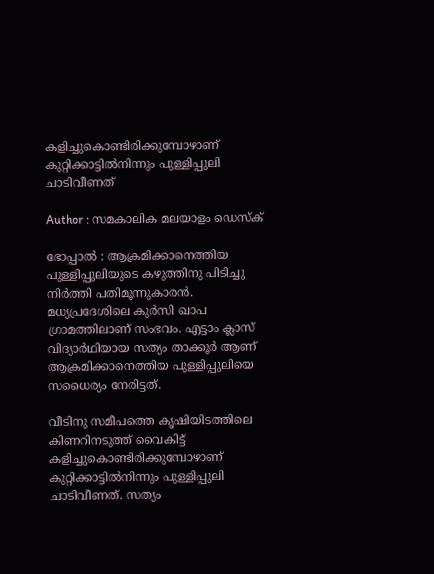കളിച്ചുകൊണ്ടിരിക്കുമ്പോഴാണ് കുറ്റിക്കാട്ടില്‍നിന്നും പുള്ളിപ്പുലി ചാടിവീണത്

Author : സമകാലിക മലയാളം ഡെസ്ക്

ഭോപ്പാല്‍ : ആക്രമിക്കാനെത്തിയ പുള്ളിപ്പുലിയുടെ കഴുത്തിനു പിടിച്ചു നിര്‍ത്തി പതിമൂന്നുകാരന്‍. മധ്യപ്രദേശിലെ കുര്‍സി ഖാപ ഗ്രാമത്തിലാണ് സംഭവം. എട്ടാം ക്ലാസ് വിദ്യാര്‍ഥിയായ സത്യം താക്കൂര്‍ ആണ് ആക്രമിക്കാനെത്തിയ പുള്ളിപ്പുലിയെ സധൈര്യം നേരിട്ടത്.

വീടിനു സമീപത്തെ കൃഷിയിടത്തിലെ കിണറിനടുത്ത് വൈകിട്ട് കളിച്ചുകൊണ്ടിരിക്കുമ്പോഴാണ് കുറ്റിക്കാട്ടില്‍നിന്നും പുള്ളിപ്പുലി ചാടിവീണത്. സത്യം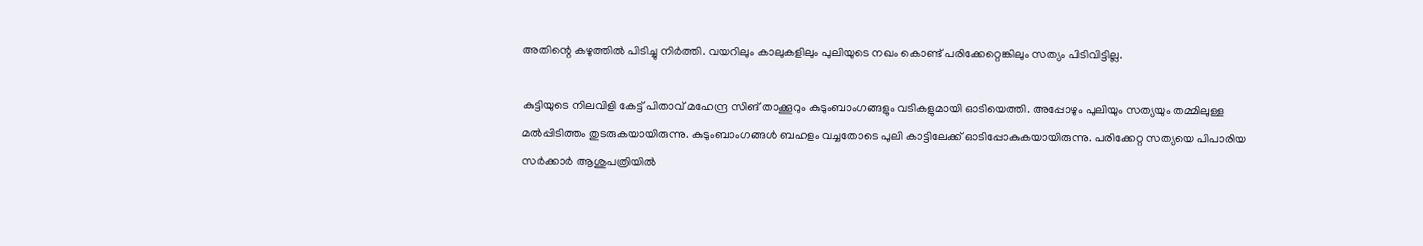അതിന്റെ കഴുത്തില്‍ പിടിച്ചു നിര്‍ത്തി. വയറിലും കാലുകളിലും പുലിയുടെ നഖം കൊണ്ട് പരിക്കേറ്റെങ്കിലും സത്യം പിടിവിട്ടില്ല.

കുട്ടിയുടെ നിലവിളി കേട്ട് പിതാവ് മഹേന്ദ്ര സിങ് താക്കൂറും കുടുംബാംഗങ്ങളും വടികളുമായി ഓടിയെത്തി. അപ്പോഴും പുലിയും സത്യയും തമ്മിലുള്ള മല്‍പ്പിടിത്തം തുടരുകയായിരുന്നു. കുടുംബാംഗങ്ങള്‍ ബഹളം വച്ചതോടെ പുലി കാട്ടിലേക്ക് ഓടിപ്പോകുകയായിരുന്നു. പരിക്കേറ്റ സത്യയെ പിപാരിയ സര്‍ക്കാര്‍ ആശുപത്രിയില്‍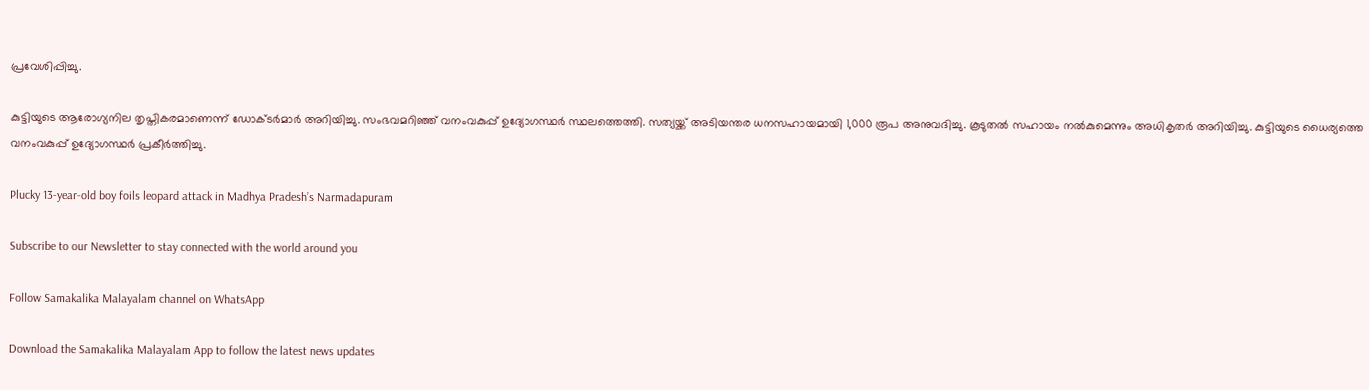പ്രവേശിപ്പിച്ചു.

കുട്ടിയുടെ ആരോഗ്യനില തൃപ്തികരമാണെന്ന് ഡോക്ടര്‍മാര്‍ അറിയിച്ചു. സംഭവമറിഞ്ഞ് വനംവകുപ്പ് ഉദ്യോഗസ്ഥര്‍ സ്ഥലത്തെത്തി. സത്യയ്ക്ക് അടിയന്തര ധനസഹായമായി 1,000 രൂപ അനുവദിച്ചു. കൂടുതല്‍ സഹായം നല്‍കുമെന്നും അധികൃതര്‍ അറിയിച്ചു. കുട്ടിയുടെ ധൈര്യത്തെ വനംവകുപ്പ് ഉദ്യോഗസ്ഥര്‍ പ്രകീര്‍ത്തിച്ചു.

Plucky 13-year-old boy foils leopard attack in Madhya Pradesh’s Narmadapuram

Subscribe to our Newsletter to stay connected with the world around you

Follow Samakalika Malayalam channel on WhatsApp

Download the Samakalika Malayalam App to follow the latest news updates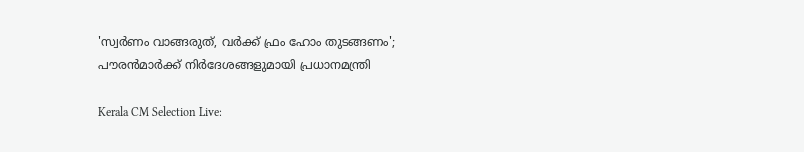'സ്വര്‍ണം വാങ്ങരുത്, വര്‍ക്ക് ഫ്രം ഹോം തുടങ്ങണം'; പൗരന്‍മാര്‍ക്ക് നിര്‍ദേശങ്ങളുമായി പ്രധാനമന്ത്രി

Kerala CM Selection Live: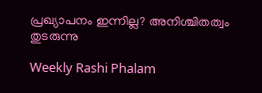പ്രഖ്യാപനം ഇന്നില്ല? അനിശ്ചിതത്വം തുടരുന്നു

Weekly Rashi Phalam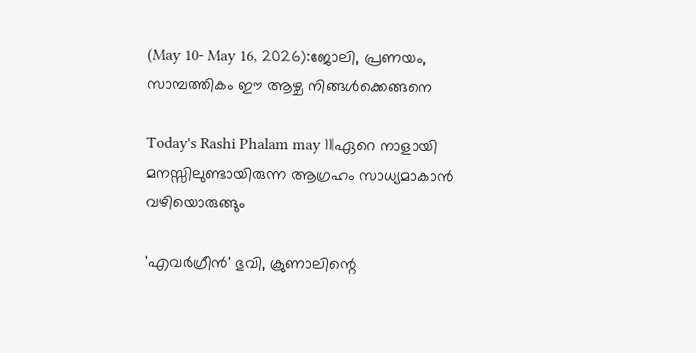(May 10- May 16, 2026):ജോലി, പ്രണയം, സാമ്പത്തികം ഈ ആഴ്ച നിങ്ങള്‍ക്കെങ്ങനെ

Today's Rashi Phalam may 11|ഏറെ നാളായി മനസ്സിലുണ്ടായിരുന്ന ആഗ്രഹം സാധ്യമാകാൻ വഴിയൊരുങ്ങും

'എവര്‍ഗ്രീന്‍' ഭുവി, ക്രുണാലിന്റെ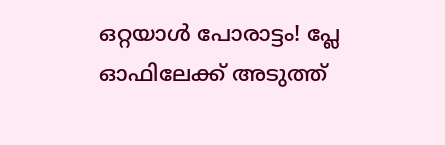ഒറ്റയാൾ പോരാട്ടം! പ്ലേ ഓഫിലേക്ക് അടുത്ത്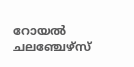റോയല്‍ ചലഞ്ചേഴ്‌സ്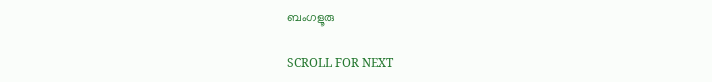ബംഗളൂരു

SCROLL FOR NEXT